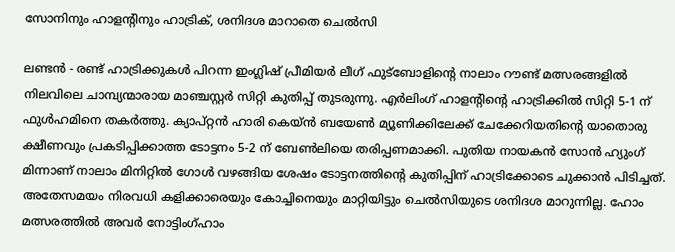സോനിനും ഹാളന്റിനും ഹാട്രിക്, ശനിദശ മാറാതെ ചെല്‍സി

ലണ്ടന്‍ - രണ്ട് ഹാട്രിക്കുകള്‍ പിറന്ന ഇംഗ്ലിഷ് പ്രീമിയര്‍ ലീഗ് ഫുട്‌ബോളിന്റെ നാലാം റൗണ്ട് മത്സരങ്ങളില്‍ നിലവിലെ ചാമ്പ്യന്മാരായ മാഞ്ചസ്റ്റര്‍ സിറ്റി കുതിപ്പ് തുടരുന്നു. എര്‍ലിംഗ് ഹാളന്റിന്റെ ഹാട്രിക്കില്‍ സിറ്റി 5-1 ന് ഫുള്‍ഹമിനെ തകര്‍ത്തു. ക്യാപ്റ്റന്‍ ഹാരി കെയ്ന്‍ ബയേണ്‍ മ്യൂണിക്കിലേക്ക് ചേക്കേറിയതിന്റെ യാതൊരു ക്ഷീണവും പ്രകടിപ്പിക്കാത്ത ടോട്ടനം 5-2 ന് ബേണ്‍ലിയെ തരിപ്പണമാക്കി. പുതിയ നായകന്‍ സോന്‍ ഹ്യുംഗ് മിന്നാണ് നാലാം മിനിറ്റില്‍ ഗോള്‍ വഴങ്ങിയ ശേഷം ടോട്ടനത്തിന്റെ കുതിപ്പിന് ഹാട്രിക്കോടെ ചുക്കാന്‍ പിടിച്ചത്. അതേസമയം നിരവധി കളിക്കാരെയും കോച്ചിനെയും മാറ്റിയിട്ടും ചെല്‍സിയുടെ ശനിദശ മാറുന്നില്ല. ഹോം മത്സരത്തില്‍ അവര്‍ നോട്ടിംഗ്ഹാം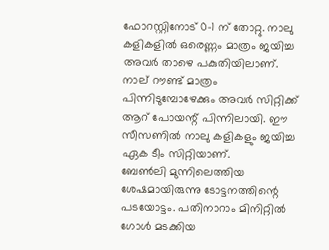ഫോറസ്റ്റിനോട് 0-1 ന് തോറ്റു. നാലു കളികളില്‍ ഒരെണ്ണം മാത്രം ജയിച്ച അവര്‍ താഴെ പകുതിയിലാണ്. നാല് റൗണ്ട് മാത്രം പിന്നിടുമ്പോഴേക്കും അവര്‍ സിറ്റിക്ക് ആറ് പോയന്റ് പിന്നിലായി. ഈ സീസണില്‍ നാലു കളികളും ജയിച്ച ഏക ടീം സിറ്റിയാണ്.
ബേണ്‍ലി മുന്നിലെത്തിയ ശേഷമായിരുന്നു ടോട്ടനത്തിന്റെ പടയോട്ടം. പതിനാറാം മിനിറ്റില്‍ ഗോള്‍ മടക്കിയ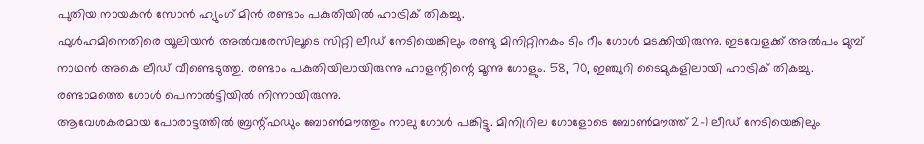പുതിയ നായകന്‍ സോന്‍ ഹ്യുംഗ് മിന്‍ രണ്ടാം പകുതിയില്‍ ഹാട്രിക് തികച്ചു.
ഫുള്‍ഹമിനെതിരെ യൂലിയന്‍ അല്‍വരേസിലൂടെ സിറ്റി ലീഡ് നേടിയെങ്കിലും രണ്ടു മിനിറ്റിനകം ടിം റീം ഗോള്‍ മടക്കിയിരുന്നു. ഇടവേളക്ക് അല്‍പം മുമ്പ് നാഥന്‍ അകെ ലീഡ് വീണ്ടെടുത്തു. രണ്ടാം പകുതിയിലായിരുന്നു ഹാളന്റിന്റെ മൂന്നു ഗോളും. 58, 70, ഇഞ്ചുറി ടൈമുകളിലായി ഹാട്രിക് തികച്ചു. രണ്ടാമത്തെ ഗോള്‍ പെനാല്‍ട്ടിയില്‍ നിന്നായിരുന്നു.
ആവേശകരമായ പോരാട്ടത്തില്‍ ബ്രന്റ്ഫഡും ബോണ്‍മൗത്തും നാലു ഗോള്‍ പങ്കിട്ടു. മിനിറ്രില ഗോളോടെ ബോണ്‍മൗത്ത് 2-1 ലീഡ് നേടിയെങ്കിലും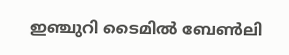ഇഞ്ചുറി ടൈമില്‍ ബേണ്‍ലി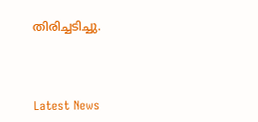തിരിച്ചടിച്ചു.



Latest News